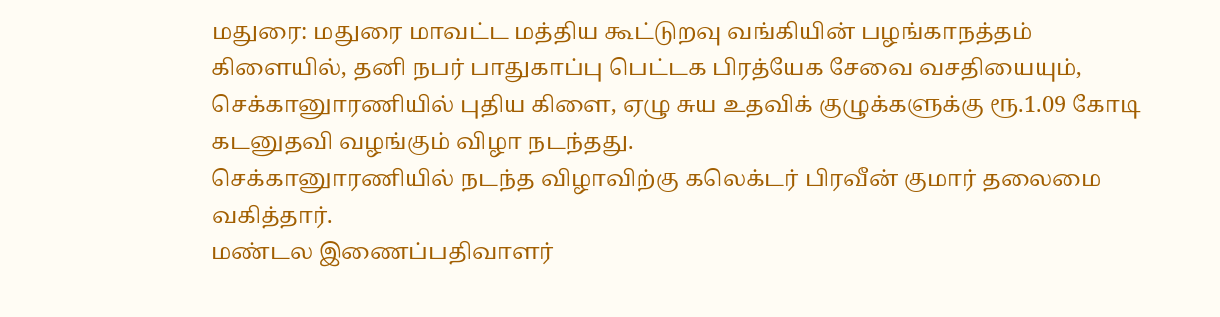மதுரை: மதுரை மாவட்ட மத்திய கூட்டுறவு வங்கியின் பழங்காநத்தம் கிளையில், தனி நபர் பாதுகாப்பு பெட்டக பிரத்யேக சேவை வசதியையும், செக்கானுாரணியில் புதிய கிளை, ஏழு சுய உதவிக் குழுக்களுக்கு ரூ.1.09 கோடி கடனுதவி வழங்கும் விழா நடந்தது.
செக்கானுாரணியில் நடந்த விழாவிற்கு கலெக்டர் பிரவீன் குமார் தலைமை வகித்தார்.
மண்டல இணைப்பதிவாளர்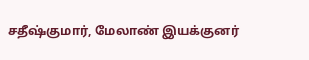சதீஷ்குமார், மேலாண் இயக்குனர்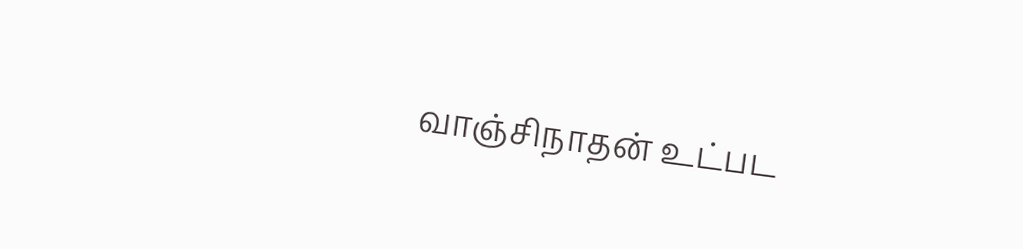வாஞ்சிநாதன் உட்பட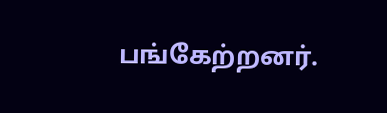பங்கேற்றனர்.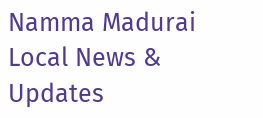Namma Madurai
Local News & Updates